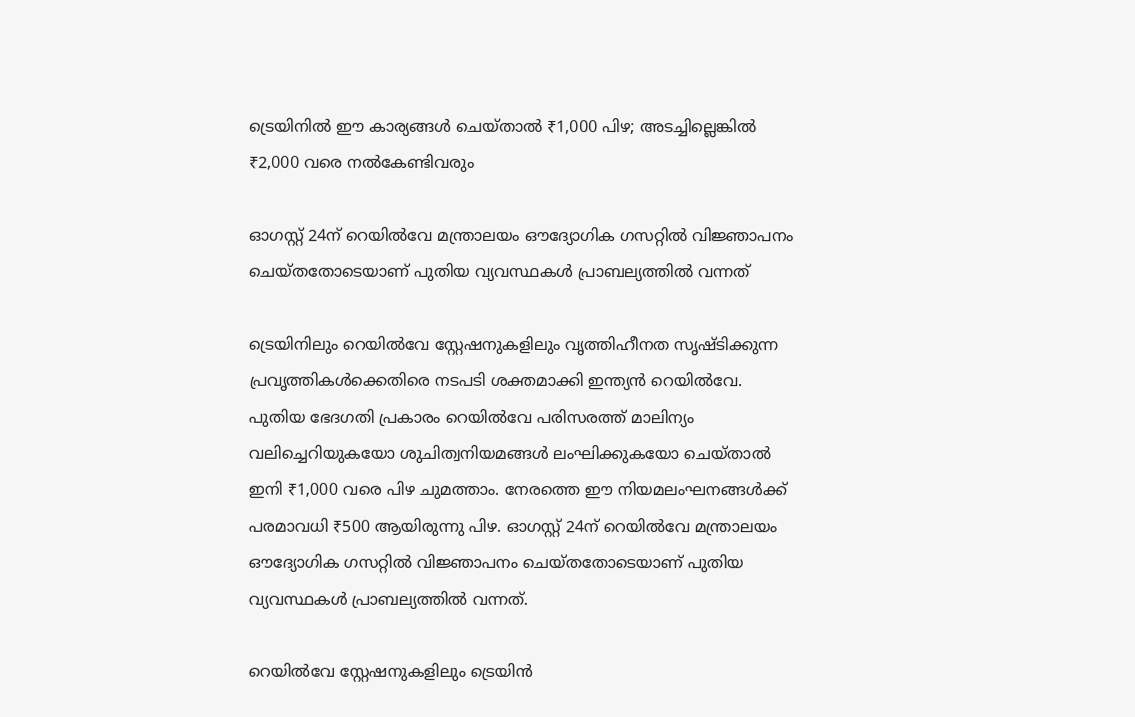ട്രെയിനിൽ ഈ കാര്യങ്ങൾ ചെയ്താൽ ₹1,000 പിഴ; അടച്ചില്ലെങ്കിൽ ₹2,000 വരെ നൽകേണ്ടിവരും

ഓഗസ്റ്റ് 24ന് റെയിൽവേ മന്ത്രാലയം ഔദ്യോഗിക ഗസറ്റിൽ വിജ്ഞാപനം ചെയ്തതോടെയാണ് പുതിയ വ്യവസ്ഥകൾ പ്രാബല്യത്തിൽ വന്നത്

ട്രെയിനിലും റെയിൽവേ സ്റ്റേഷനുകളിലും വൃത്തിഹീനത സൃഷ്ടിക്കുന്ന പ്രവൃത്തികൾക്കെതിരെ നടപടി ശക്തമാക്കി ഇന്ത്യൻ റെയിൽവേ. പുതിയ ഭേദഗതി പ്രകാരം റെയിൽവേ പരിസരത്ത് മാലിന്യം വലിച്ചെറിയുകയോ ശുചിത്വനിയമങ്ങൾ ലംഘിക്കുകയോ ചെയ്താൽ ഇനി ₹1,000 വരെ പിഴ ചുമത്താം. നേരത്തെ ഈ നിയമലംഘനങ്ങൾക്ക് പരമാവധി ₹500 ആയിരുന്നു പിഴ. ഓഗസ്റ്റ് 24ന് റെയിൽവേ മന്ത്രാലയം ഔദ്യോഗിക ഗസറ്റിൽ വിജ്ഞാപനം ചെയ്തതോടെയാണ് പുതിയ വ്യവസ്ഥകൾ പ്രാബല്യത്തിൽ വന്നത്.

റെയിൽവേ സ്റ്റേഷനുകളിലും ട്രെയിൻ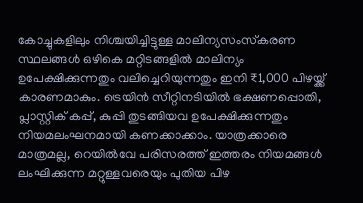കോച്ചുകളിലും നിശ്ചയിച്ചിട്ടുള്ള മാലിന്യസംസ്‌കരണ സ്ഥലങ്ങൾ ഒഴികെ മറ്റിടങ്ങളിൽ മാലിന്യം ഉപേക്ഷിക്കുന്നതും വലിച്ചെറിയുന്നതും ഇനി ₹1,000 പിഴയ്ക്ക് കാരണമാകും. ട്രെയിൻ സീറ്റിനടിയിൽ ഭക്ഷണപ്പൊതി, പ്ലാസ്റ്റിക് കപ്പ്, കുപ്പി തുടങ്ങിയവ ഉപേക്ഷിക്കുന്നതും നിയമലംഘനമായി കണക്കാക്കാം. യാത്രക്കാരെ മാത്രമല്ല, റെയിൽവേ പരിസരത്ത് ഇത്തരം നിയമങ്ങൾ ലംഘിക്കുന്ന മറ്റുള്ളവരെയും പുതിയ പിഴ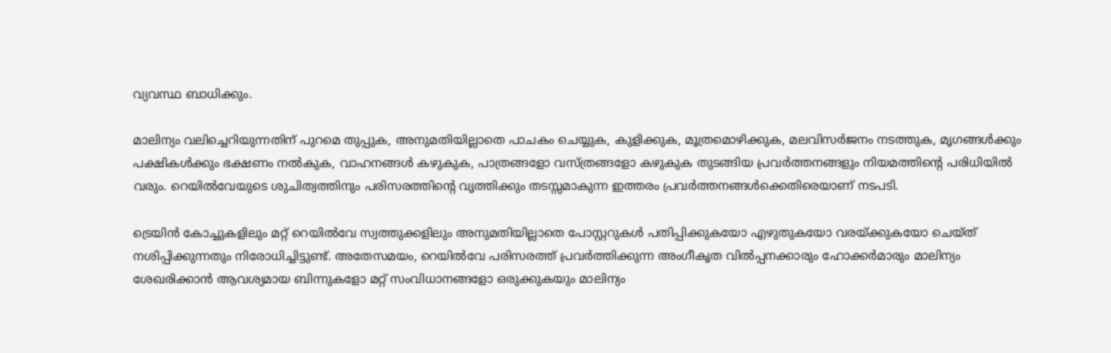വ്യവസ്ഥ ബാധിക്കും.

മാലിന്യം വലിച്ചെറിയുന്നതിന് പുറമെ തുപ്പുക, അനുമതിയില്ലാതെ പാചകം ചെയ്യുക, കുളിക്കുക, മൂത്രമൊഴിക്കുക, മലവിസർജനം നടത്തുക, മൃഗങ്ങൾക്കും പക്ഷികൾക്കും ഭക്ഷണം നൽകുക, വാഹനങ്ങൾ കഴുകുക, പാത്രങ്ങളോ വസ്ത്രങ്ങളോ കഴുകുക തുടങ്ങിയ പ്രവർത്തനങ്ങളും നിയമത്തിന്റെ പരിധിയിൽ വരും. റെയിൽവേയുടെ ശുചിത്വത്തിനും പരിസരത്തിന്റെ വൃത്തിക്കും തടസ്സമാകുന്ന ഇത്തരം പ്രവർത്തനങ്ങൾക്കെതിരെയാണ് നടപടി.

ട്രെയിൻ കോച്ചുകളിലും മറ്റ് റെയിൽവേ സ്വത്തുക്കളിലും അനുമതിയില്ലാതെ പോസ്റ്ററുകൾ പതിപ്പിക്കുകയോ എഴുതുകയോ വരയ്ക്കുകയോ ചെയ്ത് നശിപ്പിക്കുന്നതും നിരോധിച്ചിട്ടുണ്ട്. അതേസമയം, റെയിൽവേ പരിസരത്ത് പ്രവർത്തിക്കുന്ന അംഗീകൃത വിൽപ്പനക്കാരും ഹോക്കർമാരും മാലിന്യം ശേഖരിക്കാൻ ആവശ്യമായ ബിന്നുകളോ മറ്റ് സംവിധാനങ്ങളോ ഒരുക്കുകയും മാലിന്യം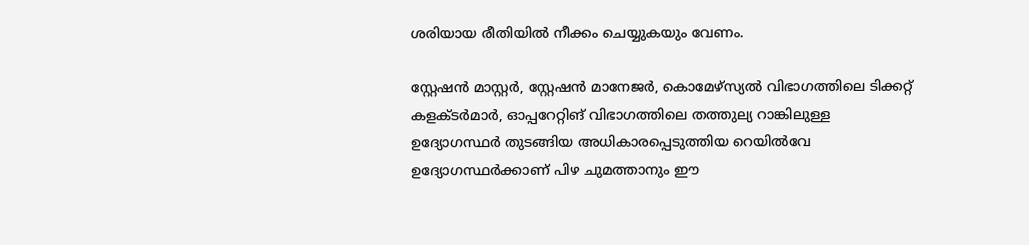ശരിയായ രീതിയിൽ നീക്കം ചെയ്യുകയും വേണം.

സ്റ്റേഷൻ മാസ്റ്റർ, സ്റ്റേഷൻ മാനേജർ, കൊമേഴ്സ്യൽ വിഭാഗത്തിലെ ടിക്കറ്റ് കളക്ടർമാർ, ഓപ്പറേറ്റിങ് വിഭാഗത്തിലെ തത്തുല്യ റാങ്കിലുള്ള ഉദ്യോഗസ്ഥർ തുടങ്ങിയ അധികാരപ്പെടുത്തിയ റെയിൽവേ ഉദ്യോഗസ്ഥർക്കാണ് പിഴ ചുമത്താനും ഈ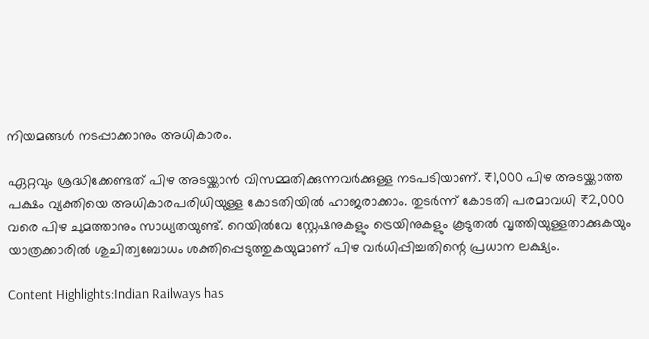നിയമങ്ങൾ നടപ്പാക്കാനും അധികാരം.

ഏറ്റവും ശ്രദ്ധിക്കേണ്ടത് പിഴ അടയ്ക്കാൻ വിസമ്മതിക്കുന്നവർക്കുള്ള നടപടിയാണ്. ₹1,000 പിഴ അടയ്ക്കാത്ത പക്ഷം വ്യക്തിയെ അധികാരപരിധിയുള്ള കോടതിയിൽ ഹാജരാക്കാം. തുടർന്ന് കോടതി പരമാവധി ₹2,000 വരെ പിഴ ചുമത്താനും സാധ്യതയുണ്ട്. റെയിൽവേ സ്റ്റേഷനുകളും ട്രെയിനുകളും കൂടുതൽ വൃത്തിയുള്ളതാക്കുകയും യാത്രക്കാരിൽ ശുചിത്വബോധം ശക്തിപ്പെടുത്തുകയുമാണ് പിഴ വർധിപ്പിച്ചതിന്റെ പ്രധാന ലക്ഷ്യം.

Content Highlights:Indian Railways has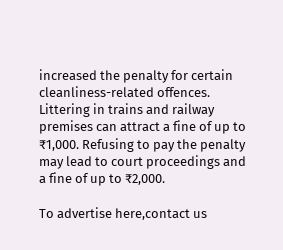increased the penalty for certain cleanliness-related offences. Littering in trains and railway premises can attract a fine of up to ₹1,000. Refusing to pay the penalty may lead to court proceedings and a fine of up to ₹2,000.

To advertise here,contact us